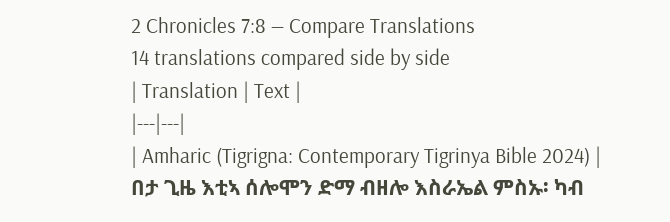2 Chronicles 7:8 — Compare Translations
14 translations compared side by side
| Translation | Text |
|---|---|
| Amharic (Tigrigna: Contemporary Tigrinya Bible 2024) | በታ ጊዜ እቲኣ ሰሎሞን ድማ ብዘሎ እስራኤል ምስኡ፡ ካብ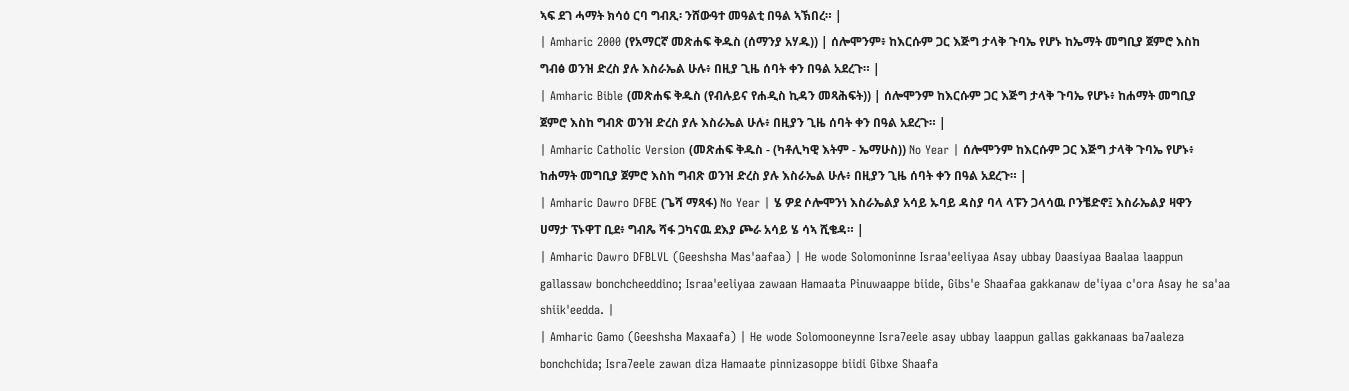ኣፍ ደገ ሓማት ክሳዕ ርባ ግብጺ፡ ንሸውዓተ መዓልቲ በዓል ኣኽበረ። |
| Amharic 2000 (የአማርኛ መጽሐፍ ቅዱስ (ሰማንያ አሃዱ)) | ሰሎሞንም፥ ከእርሱም ጋር እጅግ ታላቅ ጉባኤ የሆኑ ከኤማት መግቢያ ጀምሮ እስከ ግብፅ ወንዝ ድረስ ያሉ እስራኤል ሁሉ፥ በዚያ ጊዜ ሰባት ቀን በዓል አደረጉ። |
| Amharic Bible (መጽሐፍ ቅዱስ (የብሉይና የሐዲስ ኪዳን መጻሕፍት)) | ሰሎሞንም ከእርሱም ጋር እጅግ ታላቅ ጉባኤ የሆኑ፥ ከሐማት መግቢያ ጀምሮ እስከ ግብጽ ወንዝ ድረስ ያሉ እስራኤል ሁሉ፥ በዚያን ጊዜ ሰባት ቀን በዓል አደረጉ። |
| Amharic Catholic Version (መጽሐፍ ቅዱስ - (ካቶሊካዊ እትም - ኤማሁስ)) No Year | ሰሎሞንም ከእርሱም ጋር እጅግ ታላቅ ጉባኤ የሆኑ፥ ከሐማት መግቢያ ጀምሮ እስከ ግብጽ ወንዝ ድረስ ያሉ እስራኤል ሁሉ፥ በዚያን ጊዜ ሰባት ቀን በዓል አደረጉ። |
| Amharic Dawro DFBE (ጌሻ ማጻፋ) No Year | ሄ ዎደ ሶሎሞንነ እስራኤልያ አሳይ ኡባይ ዳስያ ባላ ላፑን ጋላሳዉ ቦንቼድኖ፤ እስራኤልያ ዛዋን ሀማታ ፕኑዋፐ ቢደ፥ ግብጼ ሻፋ ጋካናዉ ደእያ ጮራ አሳይ ሄ ሳኣ ሺቄዳ። |
| Amharic Dawro DFBLVL (Geeshsha Mas'aafaa) | He wode Solomoninne Israa'eeliyaa Asay ubbay Daasiyaa Baalaa laappun gallassaw bonchcheeddino; Israa'eeliyaa zawaan Hamaata Pinuwaappe biide, Gibs'e Shaafaa gakkanaw de'iyaa c'ora Asay he sa'aa shiik'eedda. |
| Amharic Gamo (Geeshsha Maxaafa) | He wode Solomooneynne Isra7eele asay ubbay laappun gallas gakkanaas ba7aaleza bonchchida; Isra7eele zawan diza Hamaate pinnizasoppe biidi Gibxe Shaafa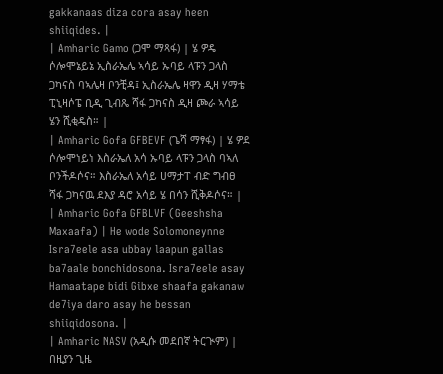gakkanaas diza cora asay heen shiiqides. |
| Amharic Gamo (ጋሞ ማጻፋ) | ሄ ዎዴ ሶሎሞኔይኔ ኢስራኤሌ ኣሳይ ኡባይ ላፑን ጋላስ ጋካናስ ባኣሌዛ ቦንቺዳ፤ ኢስራኤሌ ዛዋን ዲዛ ሃማቴ ፒኒዛሶፔ ቢዲ ጊብጼ ሻፋ ጋካናስ ዲዛ ጮራ ኣሳይ ሄን ሺቂዴስ። |
| Amharic Gofa GFBEVF (ጌሻ ማፃፋ) | ሄ ዎደ ሶሎሞነይነ እስራኤለ አሳ ኡባይ ላፑን ጋላስ ባኣለ ቦንችዶሶና። እስራኤለ አሳይ ሀማታፐ ብድ ግብፀ ሻፋ ጋካናዉ ደእያ ዳሮ አሳይ ሄ በሳን ሺቅዶሶና። |
| Amharic Gofa GFBLVF (Geeshsha Maxaafa) | He wode Solomoneynne Isra7eele asa ubbay laapun gallas ba7aale bonchidosona. Isra7eele asay Hamaatape bidi Gibxe shaafa gakanaw de7iya daro asay he bessan shiiqidosona. |
| Amharic NASV (አዲሱ መደበኛ ትርጒም) | በዚያን ጊዜ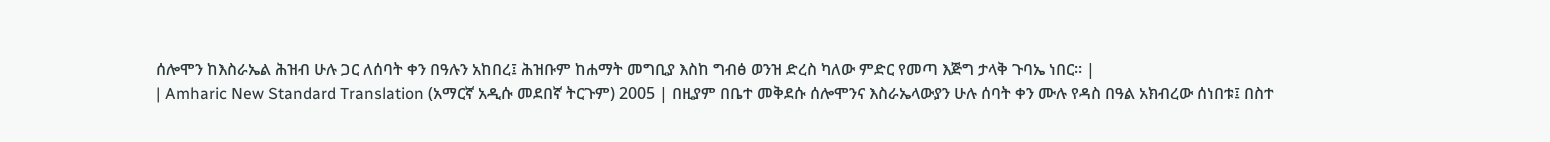ሰሎሞን ከእስራኤል ሕዝብ ሁሉ ጋር ለሰባት ቀን በዓሉን አከበረ፤ ሕዝቡም ከሐማት መግቢያ እስከ ግብፅ ወንዝ ድረስ ካለው ምድር የመጣ እጅግ ታላቅ ጉባኤ ነበር። |
| Amharic New Standard Translation (አማርኛ አዲሱ መደበኛ ትርጉም) 2005 | በዚያም በቤተ መቅደሱ ሰሎሞንና እስራኤላውያን ሁሉ ሰባት ቀን ሙሉ የዳስ በዓል አክብረው ሰነበቱ፤ በስተ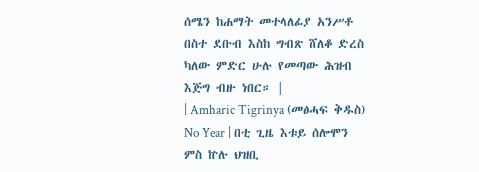ሰሜን ከሐማት መተላለፊያ አንሥቶ በስተ ደቡብ እስከ ግብጽ ሸለቆ ድረስ ካለው ምድር ሁሉ የመጣው ሕዝብ እጅግ ብዙ ነበር። |
| Amharic Tigrinya (መፅሓፍ ቅዱስ) No Year | በቲ ጊዜ እቱይ ሰሎሞን ምስ ኵሉ ህዝቢ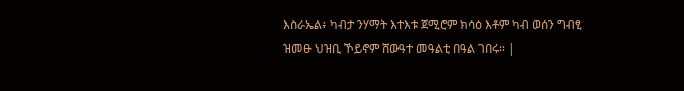እስራኤል፥ ካብታ ንሃማት እተእቱ ጀሚሮም ክሳዕ እቶም ካብ ወሰን ግብፂ ዝመፁ ህዝቢ ኾይኖም ሸውዓተ መዓልቲ በዓል ገበሩ። |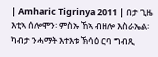| Amharic Tigrinya 2011 | በታ ጊዜ እቲኣ ሰሎሞን፡ ምስኡ ኸኣ ብዘሎ እስራኤል፡ ካብታ ንሓማት እተእቱ ኽሳዕ ርባ ግብጺ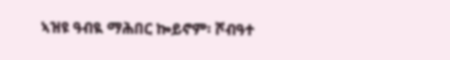ኣዝዩ ዓብዪ ማሕበር ኰይኖም፡ ሾብዓተ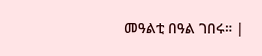መዓልቲ በዓል ገበሩ። |